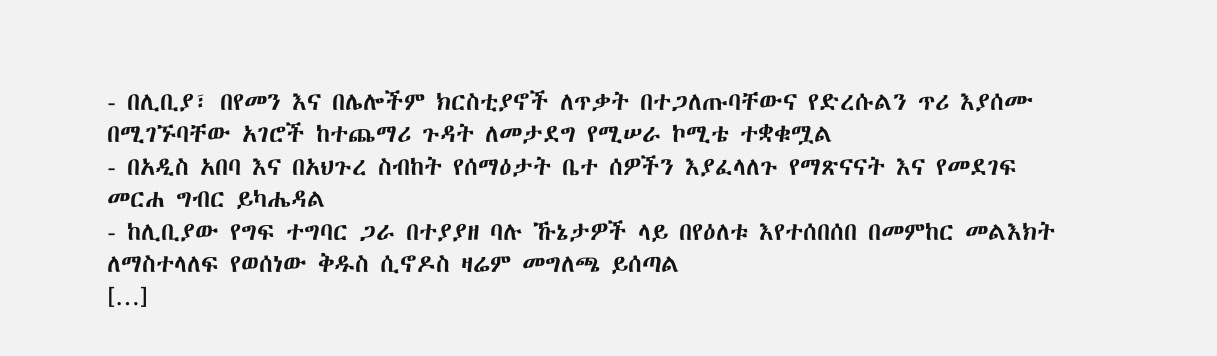- በሊቢያ፣ በየመን እና በሌሎችም ክርስቲያኖች ለጥቃት በተጋለጡባቸውና የድረሱልን ጥሪ እያሰሙ በሚገኙባቸው አገሮች ከተጨማሪ ጉዳት ለመታደግ የሚሠራ ኮሚቴ ተቋቁሟል
- በአዲስ አበባ እና በአህጉረ ስብከት የሰማዕታት ቤተ ሰዎችን እያፈላለጉ የማጽናናት እና የመደገፍ መርሐ ግብር ይካሔዳል
- ከሊቢያው የግፍ ተግባር ጋራ በተያያዘ ባሉ ኹኔታዎች ላይ በየዕለቱ እየተሰበሰበ በመምከር መልእክት ለማስተላለፍ የወሰነው ቅዱስ ሲኖዶስ ዛሬም መግለጫ ይሰጣል
[…]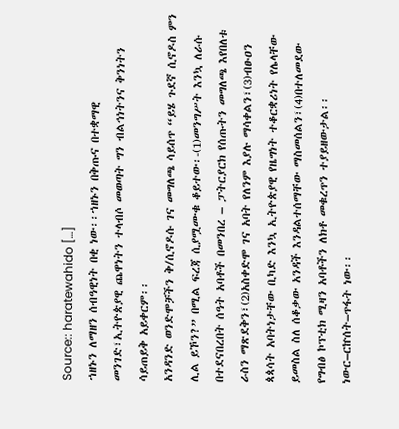Source:: haratewahido […]
ኀዘኑን ለማዘን ሰብዓዊነት በቂ ነው፡፡ኀዘኑን በቅጡና በተቋማዊ መንገድ፣ኢትዮጵያዊ ጨዋነትን ተላብሶ መወጣት ግን ብልኅነትንና ቅንነትን ሳይጠይቅ አይቀርም፡፡
አንዳንድ ወንድሞቻችን ቅ/ሲኖዶሱ ገና መግለጫ ሳይሰጥ “ይሄ ጉደኛ ሲኖዶስ ምን ሊል ይኾን?” በሚል ፍረጃ ሲያሟሙቁ ቆይተው፡-(1)መንግሥት እንኳ ለራሱ በተደናበረበት ሰዓት አባቶች በመንበረ – ፓትርያርክ የሰጡትን መግለጫ እየበለቱ ራስን ማጽደቅን፣(2)አስቀድሞ ገና አባት የለንም እያሉ ማሳቀልን፣(3)ብፁዐን ጳጳሳት አባትነታቸው ቢካድ እንኳ ኢትዮጵያዊ የዜግነት ተቆርቋሪነት የሌላቸው ይመስል ስለ ሰቆቃው አንዳች እንዳልተሰማቸው ማስመሰልን፣(4)በተለመደው የግብፅ ኮፕቲክ ሚዛን አባቶችን ለክቶ መቁረጥን ተያይዘውታል፡፡ነውር–ርኵሰት–ጥፋት ነው፡፡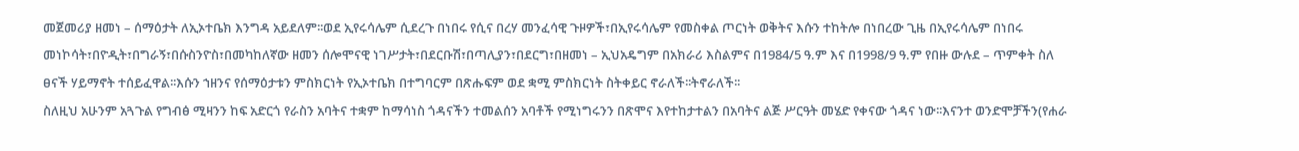መጀመሪያ ዘመነ – ሰማዕታት ለኢኦተቤክ እንግዳ አይደለም፡፡ወደ ኢየሩሳሌም ሲደረጉ በነበሩ የሲና በረሃ መንፈሳዊ ጉዞዎች፣በኢየሩሳሌም የመስቀል ጦርነት ወቅትና እሱን ተከትሎ በነበረው ጊዜ በኢየሩሳሌም በነበሩ መነኮሳት፣በዮዲት፣በግራኝ፣በሱስንዮስ፣በመካከለኛው ዘመን ሰሎሞናዊ ነገሥታት፣በደርቡሽ፣በጣሊያን፣በደርግ፣በዘመነ – ኢህአዴግም በአክራሪ እስልምና በ1984/5 ዓ.ም እና በ1998/9 ዓ.ም የበዙ ውሉደ – ጥምቀት ስለ ፀናች ሃይማኖት ተሰይፈዋል፡፡እሱን ኀዘንና የሰማዕታቱን ምስክርነት የኢኦተቤክ በተግባርም በጽሑፍም ወደ ቋሚ ምስክርነት ስትቀይር ኖራለች፡፡ትኖራለች፡፡
ስለዚህ አሁንም አጓጉል የግብፅ ሚዛንን ከፍ አድርጎ የራስን አባትና ተቋም ከማሳነስ ጎዳናችን ተመልሰን አባቶች የሚነግሩንን በጽሞና እየተከታተልን በአባትና ልጅ ሥርዓት መሄድ የቀናው ጎዳና ነው፡፡እናንተ ወንድሞቻችን(የሐራ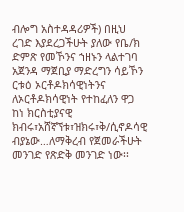ብሎግ አስተዳዳሪዎች) በዚህ ረገድ እያደረጋችሁት ያለው የቤ/ክ ድምጽ የመኾንና ኀዘኑን ላልተገባ አጀንዳ ማጀቢያ ማድረግን ሳይኾን ርቱዕ ኦርቶዶክሳዊነትንና ለኦርቶዶክሳዊነት የተከፈለን ዋጋ ከነ ክርስቲያናዊ ክብሩ፣አሸኛኘቱ፣ዝክሩ፣ቅ/ሲኖዶሳዊ ብያኔው…ለማቅረብ የጀመራችሁት መንገድ የጽድቅ መንገድ ነው፡፡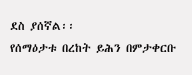ደስ ያሰኛል፡፡
የሰማዕታቱ በረከት ይሕን በምታቀርቡ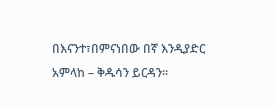በእናንተ፣በምናነበው በኛ እንዲያድር አምላከ – ቅዱሳን ይርዳን፡፡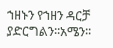ኀዘኑን የኀዘን ዳርቻ ያድርግልን፡፡አሜን፡፡